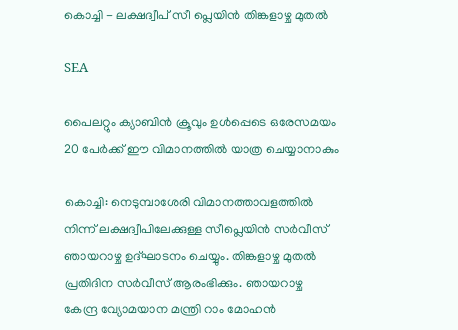കൊച്ചി - ലക്ഷദ്വീപ് സീ പ്ലെയിൻ തിങ്കളാഴ്ച മുതൽ

SEA

പൈലറ്റും ക്യാബിൻ ക്രൂവും ഉൾപ്പെടെ ഒരേസമയം 20 പേർക്ക് ഈ വിമാനത്തിൽ യാത്ര ചെയ്യാനാകും

കൊച്ചി: നെടുമ്പാശേരി വിമാനത്താവളത്തില്‍ നിന്ന് ലക്ഷദ്വീപിലേക്കുള്ള സീപ്ലെയിന്‍ സര്‍വീസ് ഞായറാഴ്ച ഉദ്ഘാടനം ചെയ്യും. തിങ്കളാഴ്ച മുതല്‍ പ്രതിദിന സര്‍വീസ് ആരംഭിക്കും. ഞായറാഴ്ച കേന്ദ്ര വ്യോമയാന മന്ത്രി റാം മോഹന്‍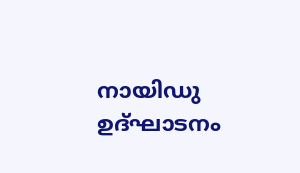നായിഡു ഉദ്ഘാടനം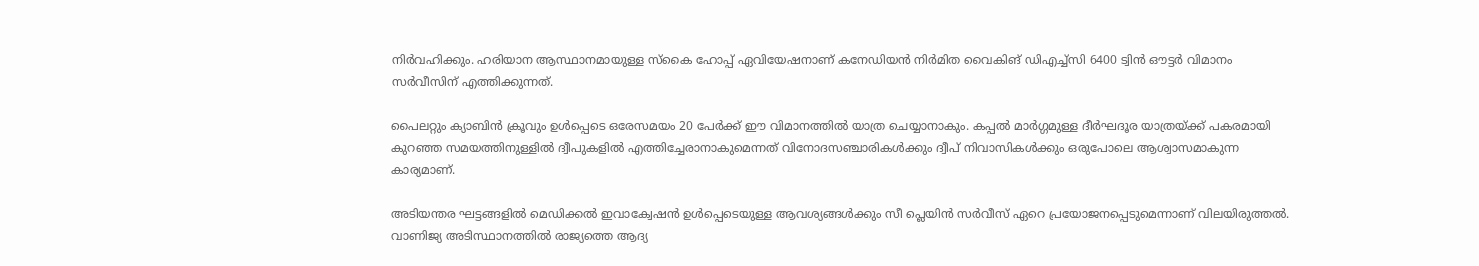നിര്‍വഹിക്കും. ഹരിയാന ആസ്ഥാനമായുള്ള സ്‌കൈ ഹോപ്പ് ഏവിയേഷനാണ് കനേഡിയന്‍ നിര്‍മിത വൈകിങ് ഡിഎച്ച്‌സി 6400 ട്വിന്‍ ഔട്ടര്‍ വിമാനം സര്‍വീസിന് എത്തിക്കുന്നത്.

പൈലറ്റും ക്യാബിൻ ക്രൂവും ഉൾപ്പെടെ ഒരേസമയം 20 പേർക്ക് ഈ വിമാനത്തിൽ യാത്ര ചെയ്യാനാകും. കപ്പൽ മാർഗ്ഗമുള്ള ദീർഘദൂര യാത്രയ്ക്ക് പകരമായി കുറഞ്ഞ സമയത്തിനുള്ളിൽ ദ്വീപുകളിൽ എത്തിച്ചേരാനാകുമെന്നത് വിനോദസഞ്ചാരികൾക്കും ദ്വീപ് നിവാസികൾക്കും ഒരുപോലെ ആശ്വാസമാകുന്ന കാര്യമാണ്.

അടിയന്തര ഘട്ടങ്ങളിൽ മെഡിക്കൽ ഇവാക്വേഷൻ ഉൾപ്പെടെയുള്ള ആവശ്യങ്ങൾക്കും സീ പ്ലെയിൻ സർവീസ് ഏറെ പ്രയോജനപ്പെടുമെന്നാണ് വിലയിരുത്തൽ.
വാണിജ്യ അടിസ്ഥാനത്തില്‍ രാജ്യത്തെ ആദ്യ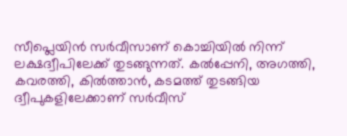സീപ്ലെയിന്‍ സര്‍വീസാണ് കൊച്ചിയില്‍ നിന്ന് ലക്ഷദ്വീപിലേക്ക് തുടങ്ങുന്നത്. കല്‍പ്പേനി, അഗത്തി, കവരത്തി, കില്‍ത്താന്‍, കടമത്ത് തുടങ്ങിയ ദ്വീപുകളിലേക്കാണ് സര്‍വീസ്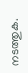നടത്തുക.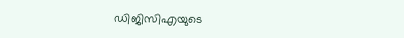ഡിജിസിഎയുടെ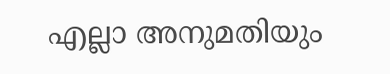എല്ലാ അനുമതിയും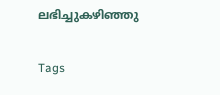ലഭിച്ചുകഴിഞ്ഞു

Tags